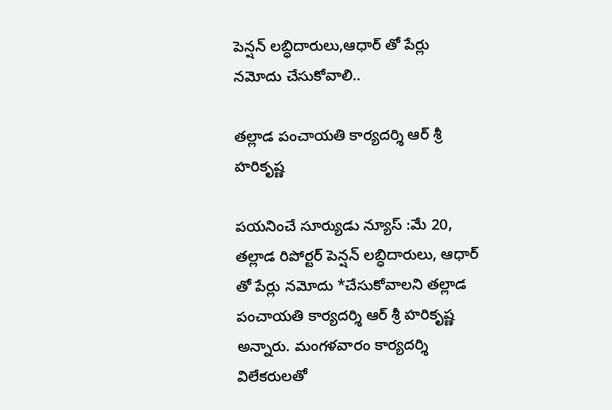పెన్షన్ లబ్ధిదారులు,ఆధార్ తో పేర్లు నమోదు చేసుకోవాలి..

తల్లాడ పంచాయతి కార్యదర్శి ఆర్ శ్రీ హరికృష్ణ

పయనించే సూర్యుడు న్యూస్ :మే 20, తల్లాడ రిపోర్టర్ పెన్షన్ లబ్ధిదారులు, ఆధార్ తో పేర్లు నమోదు *చేసుకోవాలని తల్లాడ పంచాయతి కార్యదర్శి ఆర్ శ్రీ హరికృష్ణ అన్నారు. మంగళవారం కార్యదర్శి విలేకరులతో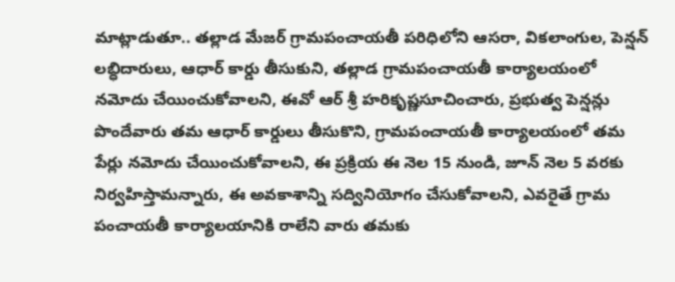మాట్లాడుతూ.. తల్లాడ మేజర్ గ్రామపంచాయతీ పరిధిలోని ఆసరా, వికలాంగుల, పెన్షన్ లబ్ధిదారులు, ఆధార్ కార్డు తీసుకుని, తల్లాడ గ్రామపంచాయతీ కార్యాలయంలో నమోదు చేయించుకోవాలని, ఈవో ఆర్ శ్రీ హరికృష్ణసూచించారు, ప్రభుత్వ పెన్షన్లు పొందేవారు తమ ఆధార్ కార్డులు తీసుకొని, గ్రామపంచాయతీ కార్యాలయంలో తమ పేర్లు నమోదు చేయించుకోవాలని, ఈ ప్రక్రియ ఈ నెల 15 నుండి, జూన్ నెల 5 వరకు నిర్వహిస్తామన్నారు, ఈ అవకాశాన్ని సద్వినియోగం చేసుకోవాలని, ఎవరైతే గ్రామ పంచాయతీ కార్యాలయానికి రాలేని వారు తమకు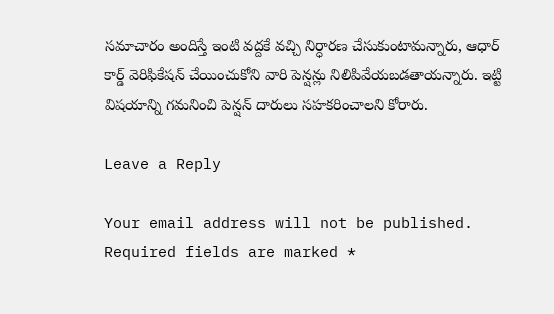సమాచారం అందిస్తే ఇంటి వద్దకే వచ్చి నిర్ధారణ చేసుకుంటామన్నారు, ఆధార్ కార్డ్ వెరిఫికేషన్ చేయించుకోని వారి పెన్షన్లు నిలిపివేయబడతాయన్నారు. ఇట్టి విషయాన్ని గమనించి పెన్షన్ దారులు సహకరించాలని కోరారు.

Leave a Reply

Your email address will not be published. Required fields are marked *